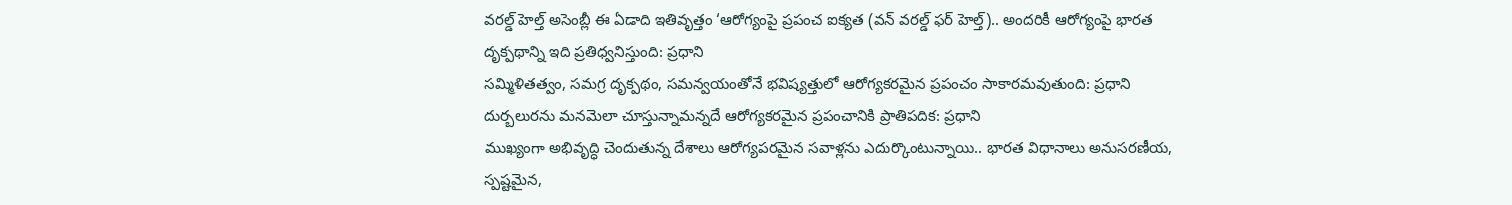వరల్డ్ హెల్త్ అసెంబ్లీ ఈ ఏడాది ఇతివృత్తం ‘ఆరోగ్యంపై ప్రపంచ ఐక్యత (వన్ వరల్డ్ ఫర్ హెల్త్).. అందరికీ ఆరోగ్యంపై భారత దృక్పథాన్ని ఇది ప్రతిధ్వనిస్తుంది: ప్రధాని
సమ్మిళితత్వం, సమగ్ర దృక్పథం, సమన్వయంతోనే భవిష్యత్తులో ఆరోగ్యకరమైన ప్రపంచం సాకారమవుతుంది: ప్రధాని
దుర్బలురను మనమెలా చూస్తున్నామన్నదే ఆరోగ్యకరమైన ప్రపంచానికి ప్రాతిపదిక: ప్రధాని
ముఖ్యంగా అభివృద్ధి చెందుతున్న దేశాలు ఆరోగ్యపరమైన సవాళ్లను ఎదుర్కొంటున్నాయి.. భారత విధానాలు అనుసరణీయ, స్పష్టమైన,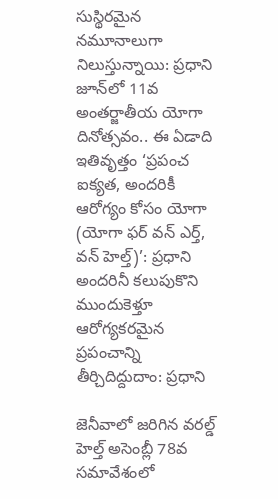సుస్థిరమైన నమూనాలుగా నిలుస్తున్నాయి: ప్రధాని
జూన్‌లో 11వ అంతర్జాతీయ యోగా దినోత్సవం.. ఈ ఏడాది ఇతివృత్తం ‘ప్రపంచ ఐక్యత, అందరికీ ఆరోగ్యం కోసం యోగా (యోగా ఫర్ వన్ ఎర్త్, వన్ హెల్త్)’: ప్రధాని
అందరినీ కలుపుకొని ముందుకెళ్తూ ఆరోగ్యకరమైన ప్రపంచాన్ని తీర్చిదిద్దుదాం: ప్రధాని

జెనీవాలో జరిగిన వరల్డ్ హెల్త్ అసెంబ్లీ 78వ సమావేశంలో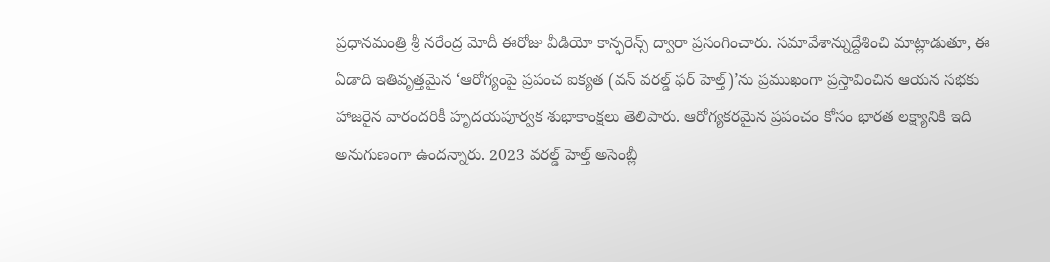ప్రధానమంత్రి శ్రీ నరేంద్ర మోదీ ఈరోజు వీడియో కాన్ఫరెన్స్ ద్వారా ప్రసంగించారు. సమావేశాన్నుద్దేశించి మాట్లాడుతూ, ఈ ఏడాది ఇతివృత్తమైన ‘ఆరోగ్యంపై ప్రపంచ ఐక్యత (వన్ వరల్డ్ ఫర్ హెల్త్)’ను ప్రముఖంగా ప్రస్తావించిన ఆయన సభకు హాజరైన వారందరికీ హృదయపూర్వక శుభాకాంక్షలు తెలిపారు. ఆరోగ్యకరమైన ప్రపంచం కోసం భారత లక్ష్యానికి ఇది అనుగుణంగా ఉందన్నారు. 2023 వరల్డ్ హెల్త్ అసెంబ్లీ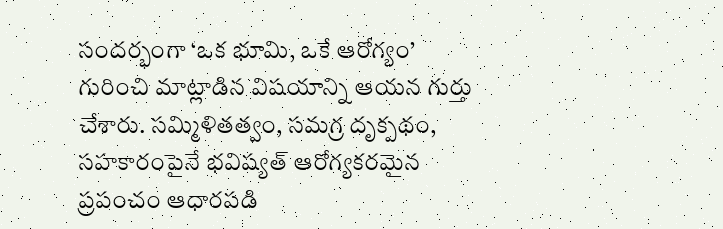సందర్భంగా ‘ఒక భూమి, ఒకే ఆరోగ్యం’ గురించి మాట్లాడిన విషయాన్ని ఆయన గుర్తు చేశారు. సమ్మిళితత్వం, సమగ్ర దృక్పథం, సహకారంపైనే భవిష్యత్ ఆరోగ్యకరమైన ప్రపంచం ఆధారపడి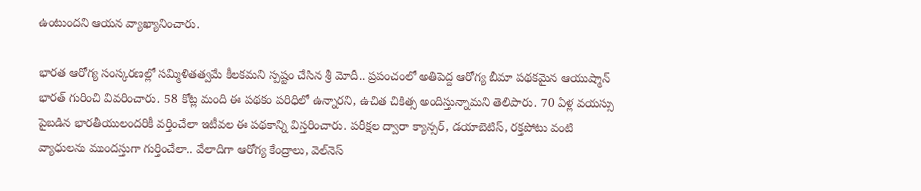ఉంటుందని ఆయన వ్యాఖ్యానించారు.

భారత ఆరోగ్య సంస్కరణల్లో సమ్మిళితత్వమే కీలకమని స్పష్టం చేసిన శ్రీ మోదీ.. ప్రపంచంలో అతిపెద్ద ఆరోగ్య బీమా పథకమైన ఆయుష్మాన్ భారత్ గురించి వివరించారు. 58 కోట్ల మంది ఈ పథకం పరిధిలో ఉన్నారని, ఉచిత చికిత్స అందిస్తున్నామని తెలిపారు. 70 ఏళ్ల వయస్సు పైబడిన భారతీయులందరికీ వర్తించేలా ఇటీవల ఈ పథకాన్ని విస్తరించారు. పరీక్షల ద్వారా క్యాన్సర్, డయాబెటిస్, రక్తపోటు వంటి వ్యాధులను ముందస్తుగా గుర్తించేలా.. వేలాదిగా ఆరోగ్య కేంద్రాలు, వెల్‌నెస్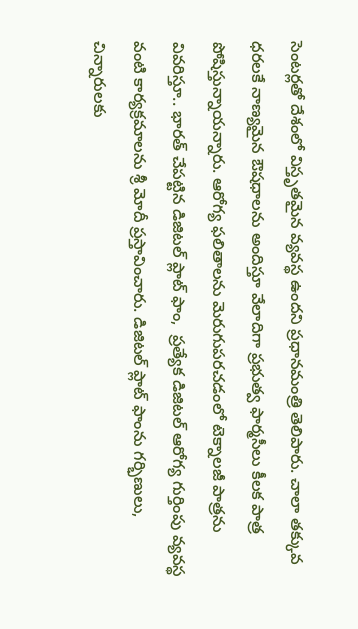సెంటర్లతో దేశంలో విస్తృతమైన వ్యవస్థ ఉందని ప్రధానమంత్రి తెలిపారు. చాలా తక్కువ ధరలకే నాణ్యమైన ఔషధాలను అందిస్తూ వేలాదిగా ప్రభుత్వ ఫార్మసీలు కీలక పాత్ర పోషిస్తున్నాయన్నారు. ఆరోగ్య ఫలితాలను మెరుగుపరచడంలో టెక్నాలజీ పాత్రను వివరిస్తూ.. భారత్ చేపట్టిన డిజిటల్ ప్లాట్ ఫాం,  ప్రత్యేక డిజిటల్ ఆరోగ్య గుర్తింపు వ్యవస్థ వంటి కార్యక్రమాలను శ్రీ మోదీ ప్రస్తావించారు. డిజిటల్ ప్లాట్ ఫాంను గర్భిణులు, చిన్నారులకు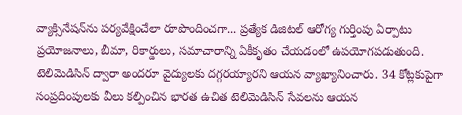వ్యాక్సినేషన్‌ను పర్యవేక్షించేలా రూపొందించగా... ప్రత్యేక డిజిటల్ ఆరోగ్య గుర్తింపు ఏర్పాటు ప్రయోజనాలు, బీమా, రికార్డులు, సమాచారాన్ని ఏకీకృతం చేయడంలో ఉపయోగపడుతుంది. టెలిమెడిసిన్ ద్వారా అందరూ వైద్యులకు దగ్గరయ్యారని ఆయన వ్యాఖ్యానించారు. 34 కోట్లకుపైగా సంప్రదింపులకు వీలు కల్పించిన భారత ఉచిత టెలిమెడిసిన్ సేవలను ఆయన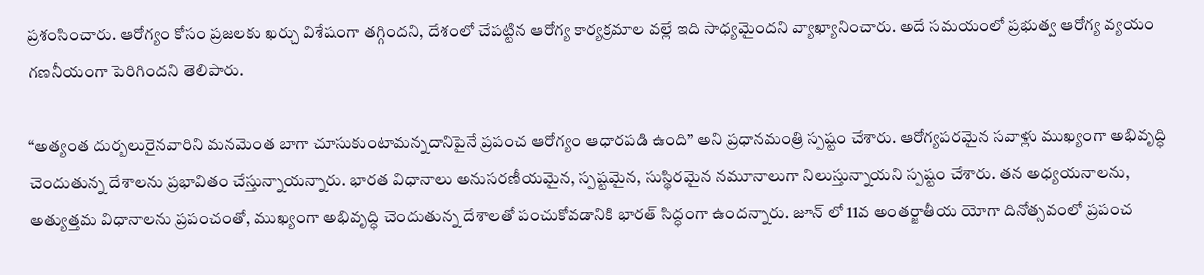ప్రశంసించారు. ఆరోగ్యం కోసం ప్రజలకు ఖర్చు విశేషంగా తగ్గిందని, దేశంలో చేపట్టిన ఆరోగ్య కార్యక్రమాల వల్లే ఇది సాధ్యమైందని వ్యాఖ్యానించారు. అదే సమయంలో ప్రభుత్వ ఆరోగ్య వ్యయం గణనీయంగా పెరిగిందని తెలిపారు.

“అత్యంత దుర్బలురైనవారిని మనమెంత బాగా చూసుకుంటామన్నదానిపైనే ప్రపంచ ఆరోగ్యం ఆధారపడి ఉంది” అని ప్రధానమంత్రి స్పష్టం చేశారు. ఆరోగ్యపరమైన సవాళ్లు ముఖ్యంగా అభివృద్ధి చెందుతున్న దేశాలను ప్రభావితం చేస్తున్నాయన్నారు. భారత విధానాలు అనుసరణీయమైన, స్పష్టమైన, సుస్థిరమైన నమూనాలుగా నిలుస్తున్నాయని స్పష్టం చేశారు. తన అధ్యయనాలను, అత్యుత్తమ విధానాలను ప్రపంచంతో, ముఖ్యంగా అభివృద్ధి చెందుతున్న దేశాలతో పంచుకోవడానికి భారత్ సిద్ధంగా ఉందన్నారు. జూన్ లో 11వ అంతర్జాతీయ యోగా దినోత్సవంలో ప్రపంచ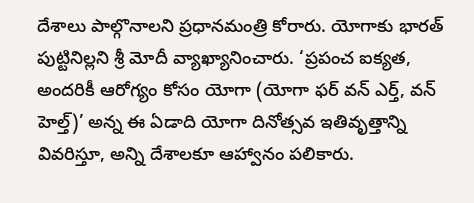దేశాలు పాల్గొనాలని ప్రధానమంత్రి కోరారు. యోగాకు భారత్ పుట్టినిల్లని శ్రీ మోదీ వ్యాఖ్యానించారు. ‘ప్రపంచ ఐక్యత, అందరికీ ఆరోగ్యం కోసం యోగా (యోగా ఫర్ వన్ ఎర్త్, వన్ హెల్త్)’ అన్న ఈ ఏడాది యోగా దినోత్సవ ఇతివృత్తాన్ని వివరిస్తూ, అన్ని దేశాలకూ ఆహ్వానం పలికారు.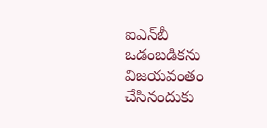ఐఎన్‌బీ ఒడంబడికను విజయవంతం చేసినందుకు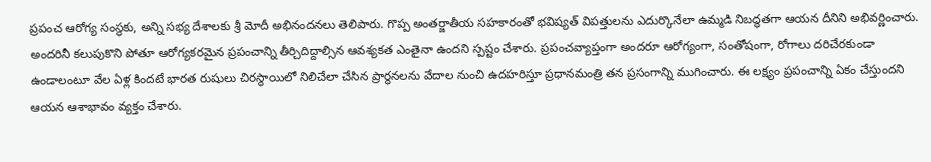ప్రపంచ ఆరోగ్య సంస్థకు, అన్ని సభ్య దేశాలకు శ్రీ మోదీ అభినందనలు తెలిపారు. గొప్ప అంతర్జాతీయ సహకారంతో భవిష్యత్ విపత్తులను ఎదుర్కొనేలా ఉమ్మడి నిబద్ధతగా ఆయన దీనిని అభివర్ణించారు. అందరినీ కలుపుకొని పోతూ ఆరోగ్యకరమైన ప్రపంచాన్ని తీర్చిదిద్దాల్సిన ఆవశ్యకత ఎంతైనా ఉందని స్పష్టం చేశారు. ప్రపంచవ్యాప్తంగా అందరూ ఆరోగ్యంగా, సంతోషంగా, రోగాలు దరిచేరకుండా ఉండాలంటూ వేల ఏళ్ల కిందటే భారత రుషులు చిరస్థాయిలో నిలిచేలా చేసిన ప్రార్థనలను వేదాల నుంచి ఉదహరిస్తూ ప్రధానమంత్రి తన ప్రసంగాన్ని ముగించారు. ఈ లక్ష్యం ప్రపంచాన్ని ఏకం చేస్తుందని ఆయన ఆశాభావం వ్యక్తం చేశారు.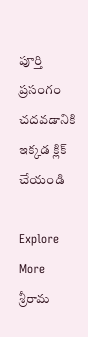పూర్తి ప్రసంగం చదవడానికి ఇక్కడ క్లిక్ చేయండి

Explore More
శ్రీరామ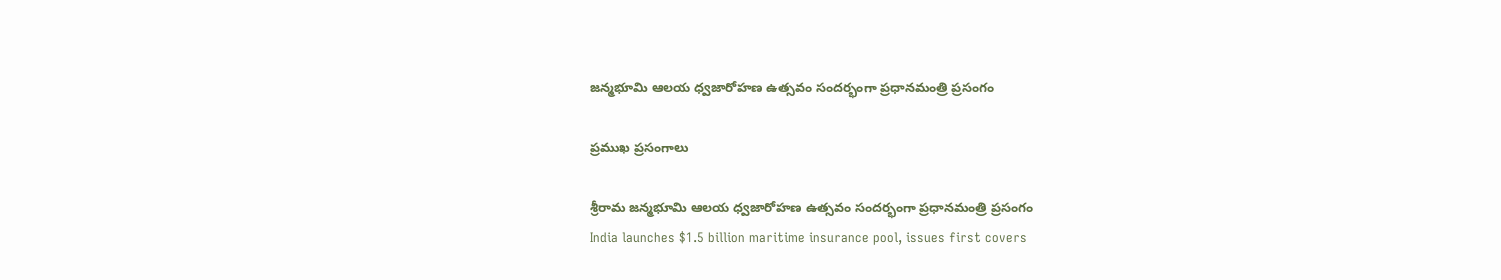జన్మభూమి ఆలయ ధ్వజారోహణ ఉత్సవం సందర్భంగా ప్రధానమంత్రి ప్రసంగం

ప్రముఖ ప్రసంగాలు

శ్రీరామ జన్మభూమి ఆలయ ధ్వజారోహణ ఉత్సవం సందర్భంగా ప్రధానమంత్రి ప్రసంగం
India launches $1.5 billion maritime insurance pool, issues first covers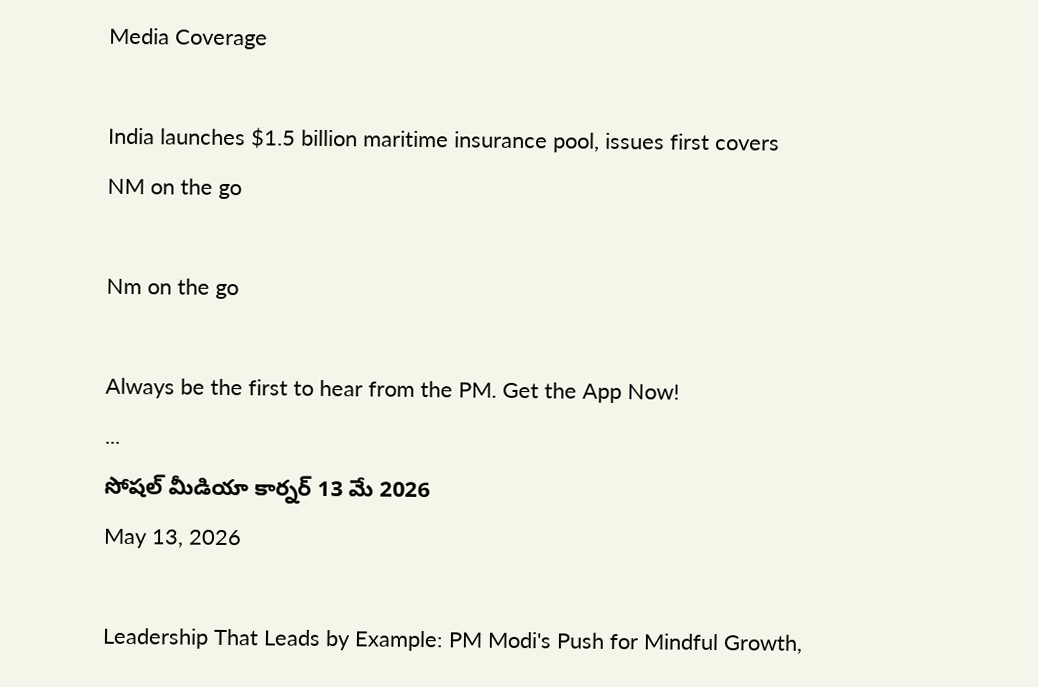Media Coverage

India launches $1.5 billion maritime insurance pool, issues first covers
NM on the go

Nm on the go

Always be the first to hear from the PM. Get the App Now!
...
సోషల్ మీడియా కార్నర్ 13 మే 2026
May 13, 2026

Leadership That Leads by Example: PM Modi's Push for Mindful Growth,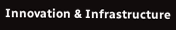Innovation & Infrastructure